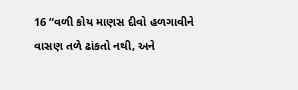16 “વળી કોય માણસ દીવો હળગાવીને વાસણ તળે ઢાંકતો નથી, અને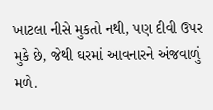ખાટલા નીસે મુકતો નથી, પણ દીવી ઉપર મુકે છે, જેથી ઘરમાં આવનારને અંજવાળું મળે.